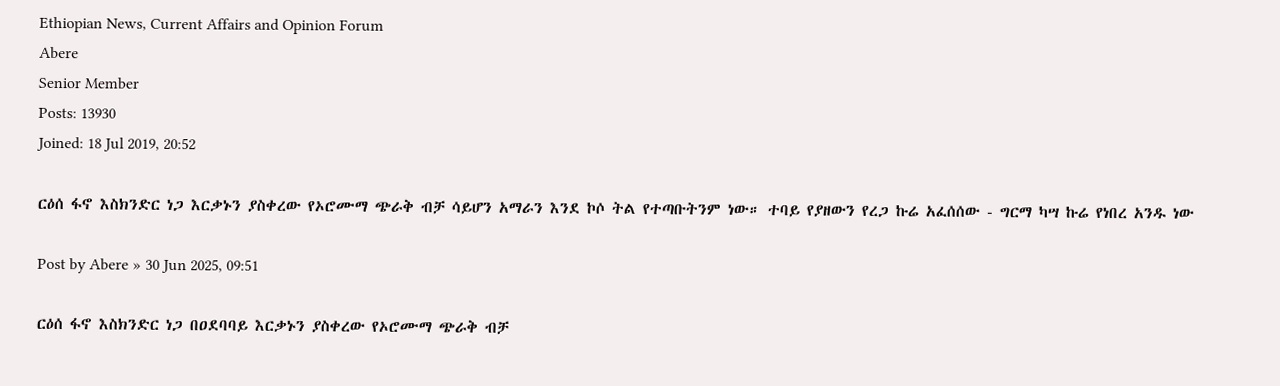Ethiopian News, Current Affairs and Opinion Forum
Abere
Senior Member
Posts: 13930
Joined: 18 Jul 2019, 20:52

ርዕሰ ፋኖ እስክንድር ነጋ እርቃኑን ያስቀረው የኦሮሙማ ጭራቅ ብቻ ሳይሆን አማራን እንደ ኮሶ ትል የተጣቡትንም ነው። ተባይ የያዘውን የረጋ ኩሬ አፈሰሰው - ግርማ ካሣ ኩሬ የነበረ አንዱ ነው

Post by Abere » 30 Jun 2025, 09:51

ርዕሰ ፋኖ እስክንድር ነጋ በዐደባባይ እርቃኑን ያስቀረው የኦሮሙማ ጭራቅ ብቻ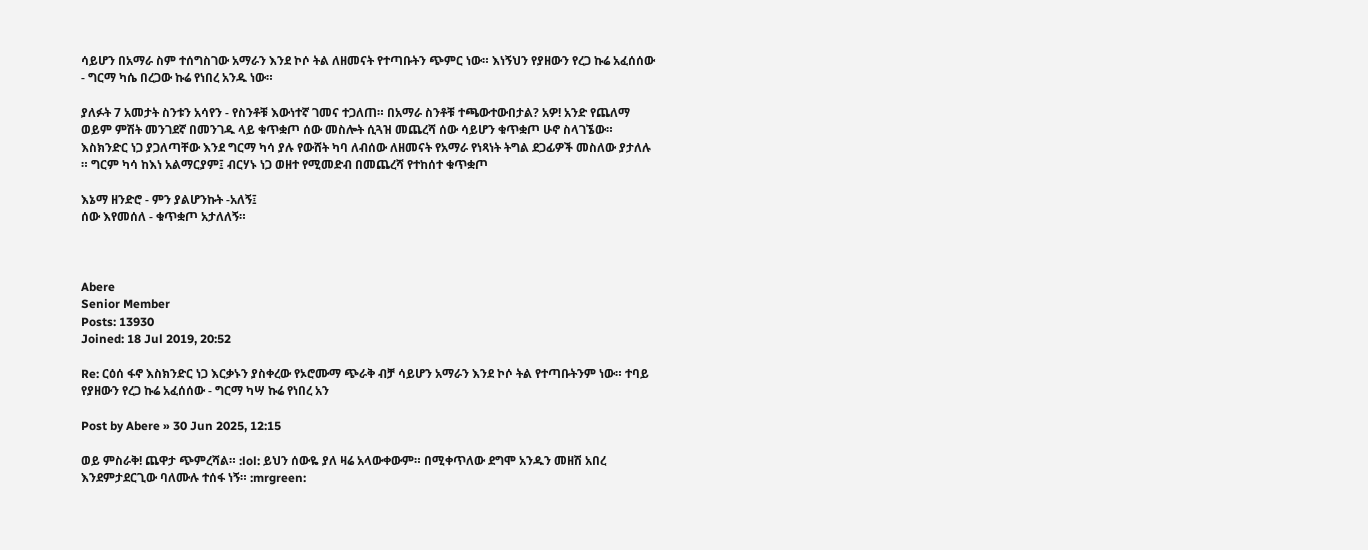ሳይሆን በአማራ ስም ተሰግስገው አማራን እንደ ኮሶ ትል ለዘመናት የተጣቡትን ጭምር ነው። እነኝህን የያዘውን የረጋ ኩሬ አፈሰሰው - ግርማ ካሴ በረጋው ኩሬ የነበረ አንዱ ነው።

ያለፉት 7 አመታት ስንቱን አሳየን - የስንቶቹ እውነተኛ ገመና ተጋለጠ። በአማራ ስንቶቹ ተጫውተውበታል? አዎ! አንድ የጨለማ ወይም ምሽት መንገደኛ በመንገዱ ላይ ቁጥቋጦ ሰው መስሎት ሲጓዝ መጨረሻ ሰው ሳይሆን ቁጥቋጦ ሁኖ ስላገኜው። እስክንድር ነጋ ያጋለጣቸው እንደ ግርማ ካሳ ያሉ የውሸት ካባ ለብሰው ለዘመናት የአማራ የነጻነት ትግል ደጋፊዎች መስለው ያታለሉ ። ግርም ካሳ ከእነ አልማርያም፤ ብርሃኑ ነጋ ወዘተ የሚመድብ በመጨረሻ የተከሰተ ቁጥቋጦ

እኔማ ዘንድሮ - ምን ያልሆንኩት -አለኝ፤
ሰው እየመሰለ - ቁጥቋጦ አታለለኝ።



Abere
Senior Member
Posts: 13930
Joined: 18 Jul 2019, 20:52

Re: ርዕሰ ፋኖ እስክንድር ነጋ እርቃኑን ያስቀረው የኦሮሙማ ጭራቅ ብቻ ሳይሆን አማራን እንደ ኮሶ ትል የተጣቡትንም ነው። ተባይ የያዘውን የረጋ ኩሬ አፈሰሰው - ግርማ ካሣ ኩሬ የነበረ አን

Post by Abere » 30 Jun 2025, 12:15

ወይ ምስራቅ! ጨዋታ ጭምረሻል። :lol: ይህን ሰውዬ ያለ ዛሬ አላውቀውም። በሚቀጥለው ደግሞ አንዱን መዘሽ አበረ እንደምታደርጊው ባለሙሉ ተሰፋ ነኝ። :mrgreen: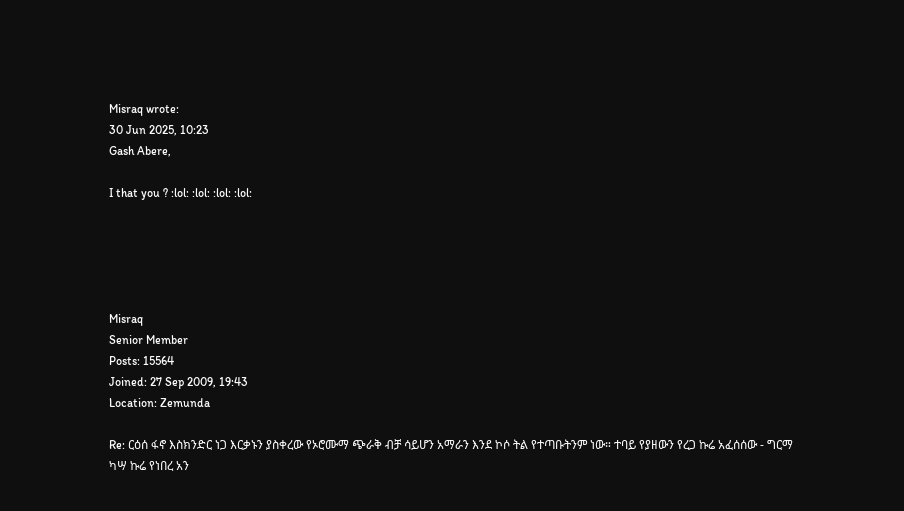Misraq wrote:
30 Jun 2025, 10:23
Gash Abere,

I that you ? :lol: :lol: :lol: :lol:





Misraq
Senior Member
Posts: 15564
Joined: 27 Sep 2009, 19:43
Location: Zemunda

Re: ርዕሰ ፋኖ እስክንድር ነጋ እርቃኑን ያስቀረው የኦሮሙማ ጭራቅ ብቻ ሳይሆን አማራን እንደ ኮሶ ትል የተጣቡትንም ነው። ተባይ የያዘውን የረጋ ኩሬ አፈሰሰው - ግርማ ካሣ ኩሬ የነበረ አን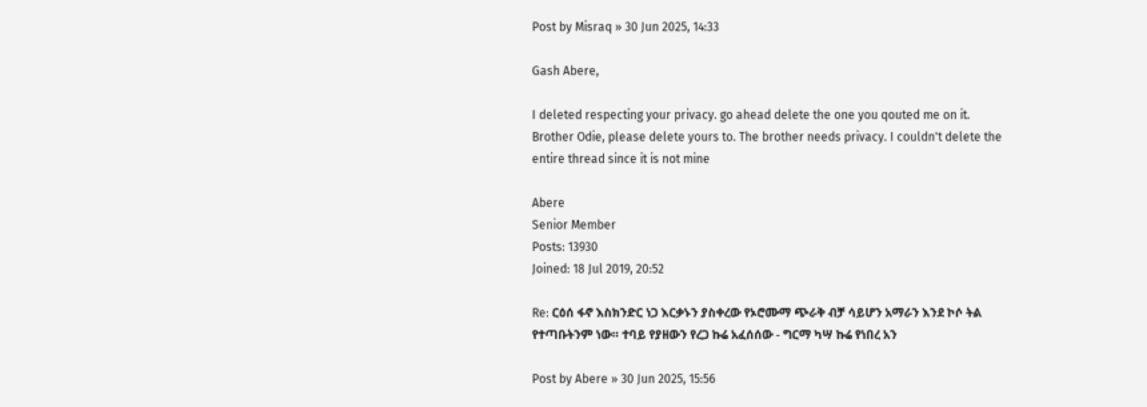Post by Misraq » 30 Jun 2025, 14:33

Gash Abere,

I deleted respecting your privacy. go ahead delete the one you qouted me on it. Brother Odie, please delete yours to. The brother needs privacy. I couldn't delete the entire thread since it is not mine

Abere
Senior Member
Posts: 13930
Joined: 18 Jul 2019, 20:52

Re: ርዕሰ ፋኖ እስክንድር ነጋ እርቃኑን ያስቀረው የኦሮሙማ ጭራቅ ብቻ ሳይሆን አማራን እንደ ኮሶ ትል የተጣቡትንም ነው። ተባይ የያዘውን የረጋ ኩሬ አፈሰሰው - ግርማ ካሣ ኩሬ የነበረ አን

Post by Abere » 30 Jun 2025, 15:56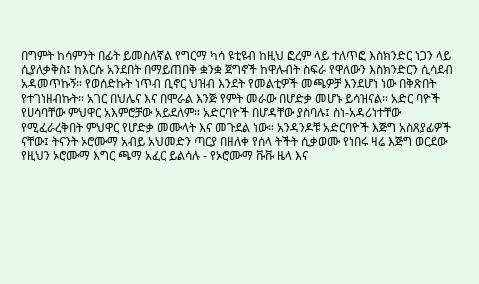በግምት ከሳምንት በፊት ይመስለኛል የግርማ ካሳ ዩቲዩብ ከዚህ ፎረም ላይ ተለጥፎ እስክንድር ነጋን ላይ ሲያለቃቅስ፤ ከእርሱ አንደበት በማይጠበቅ ቋንቋ ጀግኖች ከዋሉብት ስፍራ የዋለውን እስክንድርን ሲሳደብ አዳመጥኩኝ። የወሰድኩት ነጥብ ቢኖር ህዝብ እንደት የመልቲዎች መጫዎቻ እንደሆነ ነው በቅጽበት የተገነዘብኩት። አገር በህሌና እና በሞራል እንጅ የምት መራው በሆድቃ መሆኑ ይሳዝናል። አድር ባዮች የሀሳባቸው ምህዋር አእምሮቻው አይደለም። አድርባዮች በሆዳቸው ያስባሉ፤ ስነ-አዳሪነተቸው የሚፈራረቅበት ምህዋር የሆድቃ መሙላት እና መጉደል ነው። አንዳንዶቹ አድርባዮች እጅግ አስጸያፊዎች ናቸው፤ ትናንት ኦሮሙማ አብይ አህመድን ጣርያ በዘለቀ የሰላ ትችት ሲቃወሙ የነበሩ ዛሬ እጅግ ወርደው የዚህን ኦሮሙማ እግር ጫማ አፈር ይልሳሉ - የኦሮሙማ ቩቩ ዜላ እና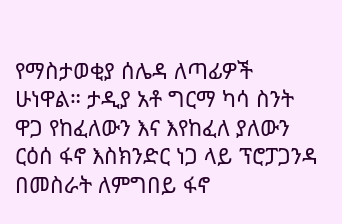የማስታወቂያ ሰሌዳ ለጣፊዎች ሁነዋል። ታዲያ አቶ ግርማ ካሳ ስንት ዋጋ የከፈለውን እና እየከፈለ ያለውን ርዕሰ ፋኖ እስክንድር ነጋ ላይ ፕሮፓጋንዳ በመስራት ለምግበይ ፋኖ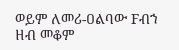ወይም ለመሪ-ዐልባው Fብኀ ዘብ መቆም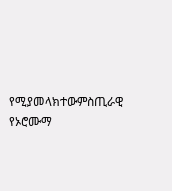የሚያመላክተውምስጢራዊ የኦሮሙማ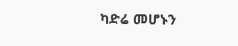ካድሬ መሆኑን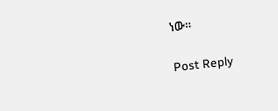ነው።

Post Reply